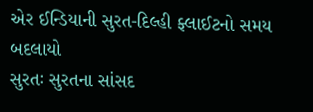એર ઈન્ડિયાની સુરત-દિલ્હી ફ્લાઈટનો સમય બદલાયો
સુરતઃ સુરતના સાંસદ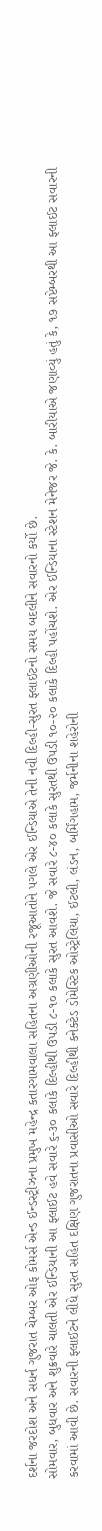દર્શના જરદોશ અને સધર્ન ગુજરાત ચેમ્બર ઓફ કોમર્સ એન્ડ ઈન્ડસ્ટ્રીઝના પ્રમુખ મહેન્દ્ર કતારગામવાલા સહિતના અગ્રણીઓની રજૂઆતોને પગલે એર ઈન્ડિયાએ તેની નવી દિલ્હી-સુરત ફ્લાઈટનો સમય બદલીને સવારનો કર્યો છે.
સોમવાર, બુધવાર અને શુક્રવારે ચાલતી એર ઈન્ડિયાની આ ફ્લાઈટ હવે સવારે ૬-૩૦ કલાકે દિલ્હીથી ઉપડી ૮-૧૦ કલાકે સુરત આવશે. જે સવારે ૮-૪૦ કલાકે સુરતથી ઉપડી ૧૦-૨૦ કલાકે દિલ્હી પહોંચશે. એર ઈન્ડિયાના સ્ટેશન મેનેજર જે. કે. બારીયાએ જણાવ્યું હતું કે, ૧૭ સપ્ટેમ્બરથી આ ફ્લાઈટ સવારની કરવામાં આવી છે. સવારની ફ્લાઈટને લીધે સુરત સહિત દક્ષિણ ગુજરાતના પ્રવાસીઓ સવારે દિલ્હીથી કનેક્ટેડ ડોમેસ્ટિક ઓસ્ટ્રેલિયા, ઈટલી, લંડન, બર્મિંગહામ, જર્મનીના શહેરોની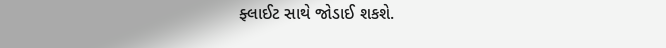ફ્લાઈટ સાથે જોડાઈ શકશે.